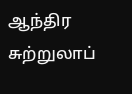ஆந்திர சுற்றுலாப்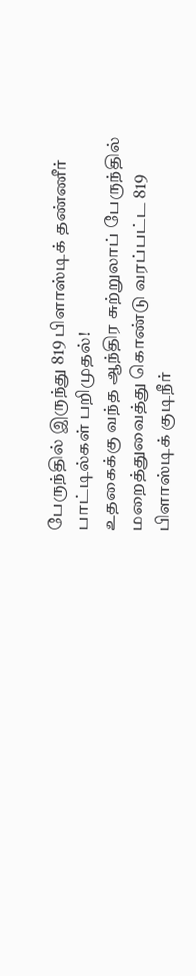பேருந்தில் இருந்து 819 பிளாஸ்டிக் தண்ணீர் பாட்டில்கள் பறிமுதல்!
உதகைக்கு வந்த ஆந்திர சுற்றுலாப் பேருந்தில் மறைத்துவைத்து கொண்டு வரப்பட்ட 819 பிளாஸ்டிக் குடிநீர்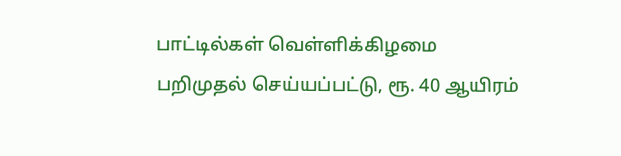பாட்டில்கள் வெள்ளிக்கிழமை பறிமுதல் செய்யப்பட்டு, ரூ. 40 ஆயிரம்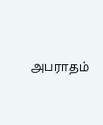அபராதம்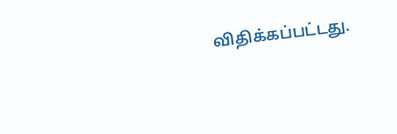விதிக்கப்பட்டது.